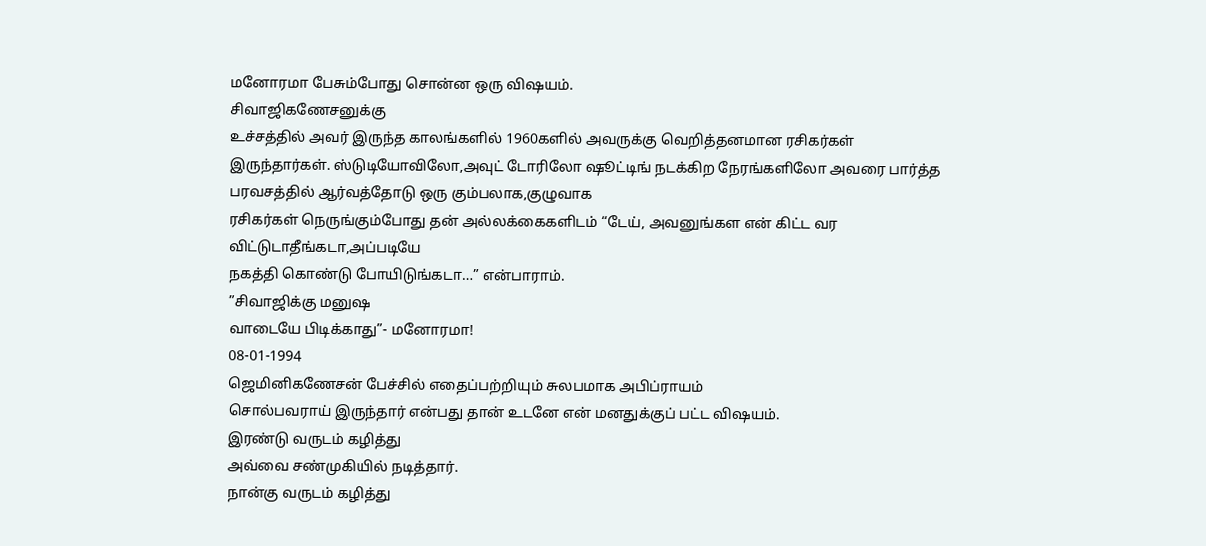மனோரமா பேசும்போது சொன்ன ஒரு விஷயம்.
சிவாஜிகணேசனுக்கு
உச்சத்தில் அவர் இருந்த காலங்களில் 1960களில் அவருக்கு வெறித்தனமான ரசிகர்கள்
இருந்தார்கள். ஸ்டுடியோவிலோ,அவுட் டோரிலோ ஷூட்டிங் நடக்கிற நேரங்களிலோ அவரை பார்த்த
பரவசத்தில் ஆர்வத்தோடு ஒரு கும்பலாக,குழுவாக
ரசிகர்கள் நெருங்கும்போது தன் அல்லக்கைகளிடம் “டேய், அவனுங்கள என் கிட்ட வர விட்டுடாதீங்கடா,அப்படியே
நகத்தி கொண்டு போயிடுங்கடா…” என்பாராம்.
”சிவாஜிக்கு மனுஷ
வாடையே பிடிக்காது”- மனோரமா!
08-01-1994
ஜெமினிகணேசன் பேச்சில் எதைப்பற்றியும் சுலபமாக அபிப்ராயம்
சொல்பவராய் இருந்தார் என்பது தான் உடனே என் மனதுக்குப் பட்ட விஷயம்.
இரண்டு வருடம் கழித்து
அவ்வை சண்முகியில் நடித்தார்.
நான்கு வருடம் கழித்து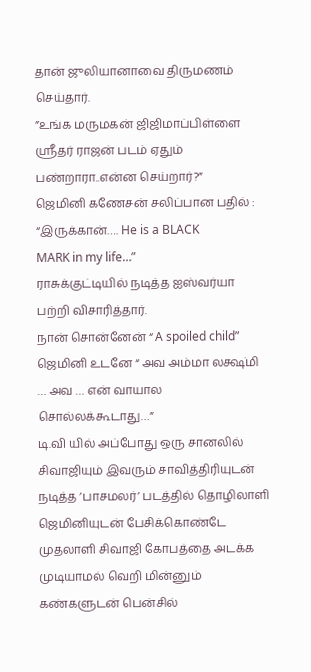தான் ஜுலியானாவை திருமணம் செய்தார்.
”உங்க மருமகன் ஜிஜிமாப்பிள்ளை ஸ்ரீதர் ராஜன் படம் ஏதும் பண்றாரா..என்ன செய்றார்?”
ஜெமினி கணேசன் சலிப்பான பதில் : “இருக்கான்…. He is a BLACK
MARK in my life…”
ராசுக்குட்டியில் நடித்த ஐஸ்வர்யா பற்றி விசாரித்தார்.
நான் சொன்னேன் “ A spoiled child”
ஜெமினி உடனே “ அவ அம்மா லக்ஷ்மி … அவ … என் வாயால
சொல்லக்கூடாது…”
டி.வி யில் அப்போது ஒரு சானலில் சிவாஜியும் இவரும் சாவித்திரியுடன் நடித்த ’பாசமலர்’ படத்தில் தொழிலாளி ஜெமினியுடன் பேசிக்கொண்டே முதலாளி சிவாஜி கோபத்தை அடக்க முடியாமல் வெறி மின்னும் கண்களுடன் பென்சில்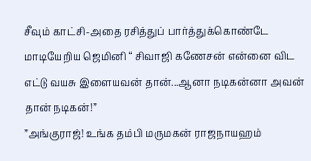சீவும் காட்சி-அதை ரசித்துப் பார்த்துக்கொண்டே மாடியேறிய ஜெமினி “ சிவாஜி கணேசன் என்னை விட எட்டு வயசு இளையவன் தான்...ஆனா நடிகன்னா அவன் தான் நடிகன்!”
”அங்குராஜ்! உங்க தம்பி மருமகன் ராஜநாயஹம்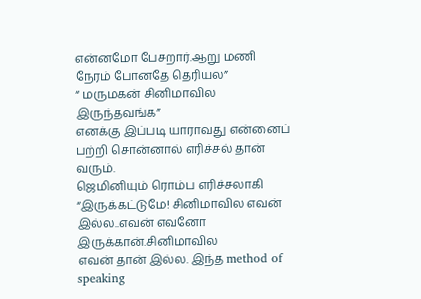என்னமோ பேசறார்.ஆறு மணி நேரம் போனதே தெரியல”
“ மருமகன் சினிமாவில இருந்தவங்க”
எனக்கு இப்படி யாராவது என்னைப் பற்றி சொன்னால் எரிச்சல் தான்
வரும்.
ஜெமினியும் ரொம்ப எரிச்சலாகி “இருக்கட்டுமே! சினிமாவில எவன் இல்ல..எவன் எவனோ இருக்கான்.சினிமாவில
எவன் தான் இல்ல. இந்த method of speaking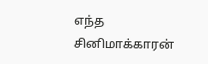எந்த சினிமாக்காரன்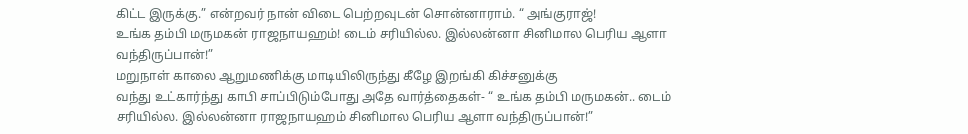கிட்ட இருக்கு.” என்றவர் நான் விடை பெற்றவுடன் சொன்னாராம். “ அங்குராஜ்!
உங்க தம்பி மருமகன் ராஜநாயஹம்! டைம் சரியில்ல. இல்லன்னா சினிமால பெரிய ஆளா வந்திருப்பான்!”
மறுநாள் காலை ஆறுமணிக்கு மாடியிலிருந்து கீழே இறங்கி கிச்சனுக்கு
வந்து உட்கார்ந்து காபி சாப்பிடும்போது அதே வார்த்தைகள்- “ உங்க தம்பி மருமகன்.. டைம் சரியில்ல. இல்லன்னா ராஜநாயஹம் சினிமால பெரிய ஆளா வந்திருப்பான்!”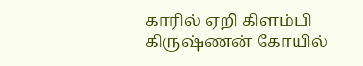காரில் ஏறி கிளம்பி கிருஷ்ணன் கோயில்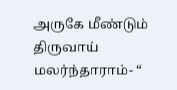அருகே மீண்டும் திருவாய்
மலர்ந்தாராம்- “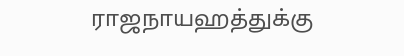ராஜநாயஹத்துக்கு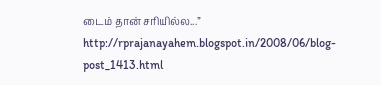டைம் தான் சரியில்ல...”
http://rprajanayahem.blogspot.in/2008/06/blog-post_1413.html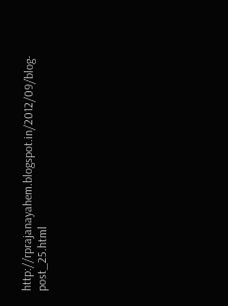http://rprajanayahem.blogspot.in/2012/09/blog-post_25.html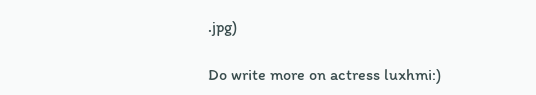.jpg)

Do write more on actress luxhmi:)